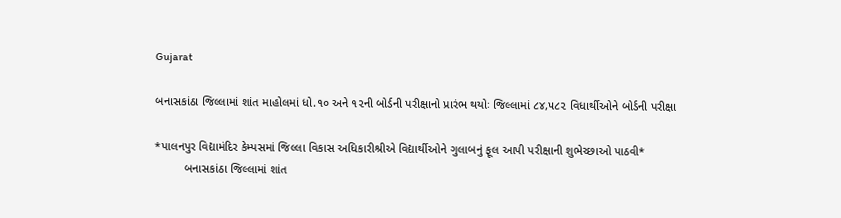Gujarat

બનાસકાંઠા જિલ્લામાં શાંત માહોલમાં ધો.૧૦ અને ૧૨ની બોર્ડની પરીક્ષાનો પ્રારંભ થયોઃ જિલ્લામાં ૮૪,૫૮૨ વિધાર્થીઓને બોર્ડની પરીક્ષા

*પાલનપુર વિદ્યામંદિર કેમ્પસમાં જિલ્લા વિકાસ અધિકારીશ્રીએ વિદ્યાર્થીઓને ગુલાબનું ફૂલ આપી પરીક્ષાની શુભેચ્છાઓ પાઠવી*
         બનાસકાંઠા જિલ્લામાં શાંત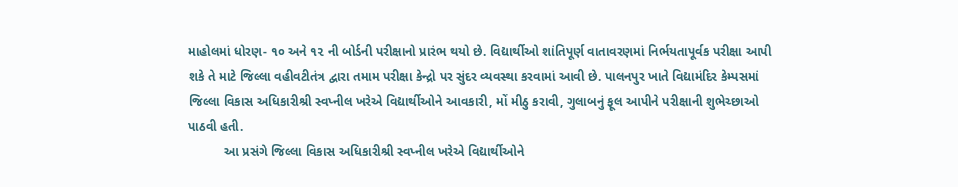માહોલમાં ધોરણ- ૧૦ અને ૧૨ ની બોર્ડની પરીક્ષાનો પ્રારંભ થયો છે. વિદ્યાર્થીઓ શાંતિપૂર્ણ વાતાવરણમાં નિર્ભયતાપૂર્વક પરીક્ષા આપી શકે તે માટે જિલ્લા વહીવટીતંત્ર દ્વારા તમામ પરીક્ષા કેન્દ્રો પર સુંદર વ્યવસ્થા કરવામાં આવી છે. પાલનપુર ખાતે વિદ્યામંદિર કેમ્પસમાં જિલ્લા વિકાસ અધિકારીશ્રી સ્વપ્નીલ ખરેએ વિદ્યાર્થીઓને આવકારી, મોં મીઠુ કરાવી, ગુલાબનું ફૂલ આપીને પરીક્ષાની શુભેચ્છાઓ પાઠવી હતી.
          આ પ્રસંગે જિલ્લા વિકાસ અધિકારીશ્રી સ્વપ્નીલ ખરેએ વિદ્યાર્થીઓને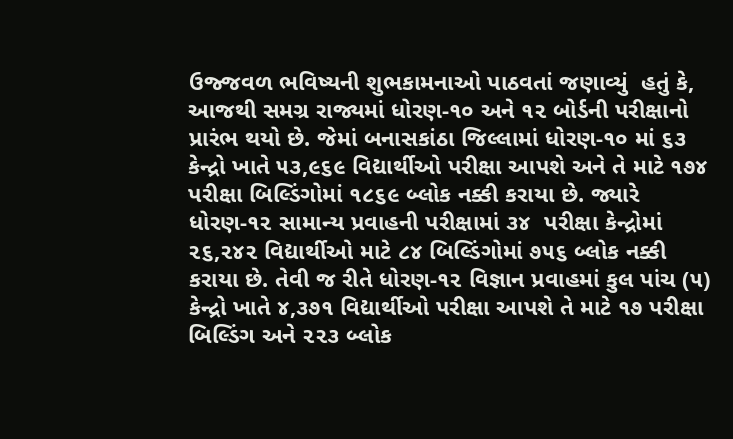ઉજ્જવળ ભવિષ્યની શુભકામનાઓ પાઠવતાં જણાવ્યું  હતું કે, આજથી સમગ્ર રાજ્યમાં ધોરણ-૧૦ અને ૧૨ બોર્ડની પરીક્ષાનો પ્રારંભ થયો છે. જેમાં બનાસકાંઠા જિલ્લામાં ધોરણ-૧૦ માં ૬૩ કેન્દ્રો ખાતે ૫૩,૯૬૯ વિદ્યાર્થીઓ પરીક્ષા આપશે અને તે માટે ૧૭૪ પરીક્ષા બિલ્ડિંગોમાં ૧૮૬૯ બ્લોક નક્કી કરાયા છે. જ્યારે ધોરણ-૧૨ સામાન્ય પ્રવાહની પરીક્ષામાં ૩૪  પરીક્ષા કેન્દ્રોમાં ૨૬,૨૪૨ વિદ્યાર્થીઓ માટે ૮૪ બિલ્ડિંગોમાં ૭૫૬ બ્લોક નક્કી કરાયા છે. તેવી જ રીતે ધોરણ-૧૨ વિજ્ઞાન પ્રવાહમાં કુલ પાંચ (૫) કેન્દ્રો ખાતે ૪,૩૭૧ વિદ્યાર્થીઓ પરીક્ષા આપશે તે માટે ૧૭ પરીક્ષા બિલ્ડિંગ અને ૨૨૩ બ્લોક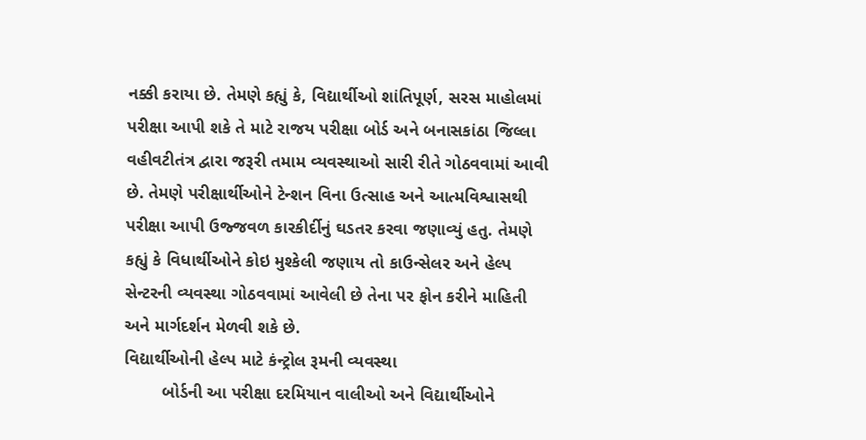નક્કી કરાયા છે. તેમણે કહ્યું કે, વિદ્યાર્થીઓ શાંતિપૂર્ણ, સરસ માહોલમાં પરીક્ષા આપી શકે તે માટે રાજય પરીક્ષા બોર્ડ અને બનાસકાંઠા જિલ્લા વહીવટીતંત્ર દ્વારા જરૂરી તમામ વ્યવસ્થાઓ સારી રીતે ગોઠવવામાં આવી છે. તેમણે પરીક્ષાર્થીઓને ટેન્શન વિના ઉત્સાહ અને આત્મવિશ્વાસથી પરીક્ષા આપી ઉજ્જવળ કારકીર્દીનું ઘડતર કરવા જણાવ્યું હતુ. તેમણે કહ્યું કે વિધાર્થીઓને કોઇ મુશ્કેલી જણાય તો કાઉન્સેલર અને હેલ્પ સેન્ટરની વ્યવસ્થા ગોઠવવામાં આવેલી છે તેના પર ફોન કરીને માહિતી અને માર્ગદર્શન મેળવી શકે છે.
વિદ્યાર્થીઓની હેલ્પ માટે કંન્ટ્રોલ રૂમની વ્યવસ્થા
        બોર્ડની આ પરીક્ષા દરમિયાન વાલીઓ અને વિદ્યાર્થીઓને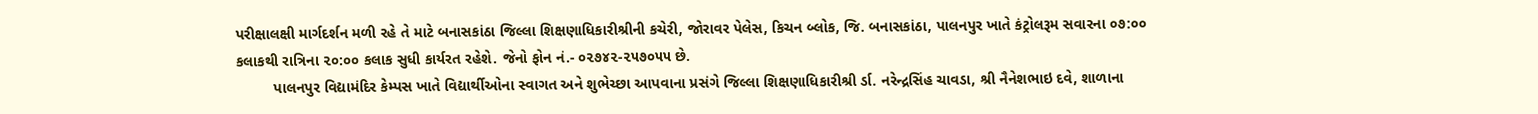પરીક્ષાલક્ષી માર્ગદર્શન મળી રહે તે માટે બનાસકાંઠા જિલ્લા શિક્ષણાધિકારીશ્રીની કચેરી, જોરાવર પેલેસ, કિચન બ્લોક, જિ. બનાસકાંઠા, પાલનપુર ખાતે કંટ્રોલરૂમ સવારના ૦૭:૦૦ કલાકથી રાત્રિના ૨૦:૦૦ કલાક સુધી કાર્યરત રહેશે. જેનો ફોન નં.- ૦૨૭૪૨-૨૫૭૦૫૫ છે.
         પાલનપુર વિદ્યામંદિર કેમ્પસ ખાતે વિદ્યાર્થીઓના સ્વાગત અને શુભેચ્છા આપવાના પ્રસંગે જિલ્લા શિક્ષણાધિકારીશ્રી ર્ડા. નરેન્દ્રસિંહ ચાવડા, શ્રી નૈનેશભાઇ દવે, શાળાના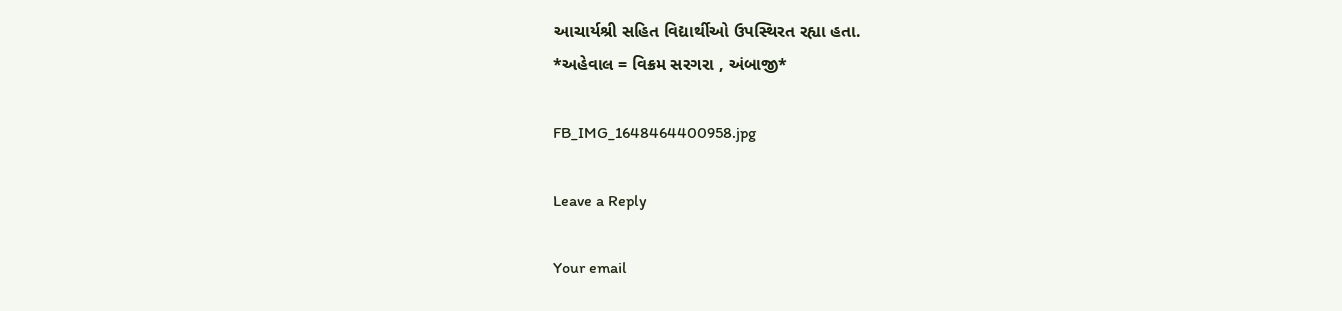આચાર્યશ્રી સહિત વિદ્યાર્થીઓ ઉપસ્થિરત રહ્યા હતા.
*અહેવાલ = વિક્રમ સરગરા , અંબાજી*

FB_IMG_1648464400958.jpg

Leave a Reply

Your email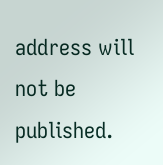address will not be published.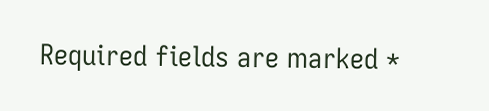Required fields are marked *